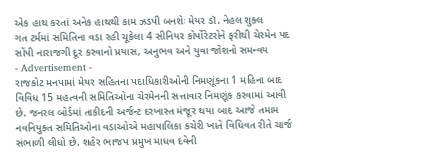એક હાથ કરતાં અનેક હાથથી કામ ઝડપી બનશેઃ મેયર ડૉ. નેહલ શુક્લ
ગત ટર્મમાં સમિતિના વડા રહી ચૂકેલા 4 સીનિયર કોર્પોરેટરોને ફરીથી ચેરમેન પદ સોંપી નારાજગી દૂર કરવાનો પ્રયાસ, અનુભવ અને યુવા જોશનો સમન્વય
- Advertisement -
રાજકોટ મનપામાં મેયર સહિતના પદાધિકારીઓની નિમણૂંકના 1 મહિના બાદ વિવિધ 15 મહત્વની સમિતિઓના ચેરમેનની સત્તાવાર નિમણૂંક કરવામાં આવી છે. જનરલ બોર્ડમાં તાકીદની અર્જન્ટ દરખાસ્ત મંજૂર થયા બાદ આજે તમામ નવનિયુક્ત સમિતિઓના વડાઓએ મહાપાલિકા કચેરી ખાતે વિધિવત રીતે ચાર્જ સંભાળી લીધો છે. શહેર ભાજપ પ્રમુખ માધવ દવેની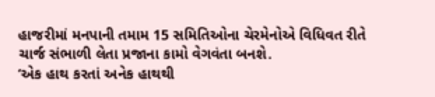હાજરીમાં મનપાની તમામ 15 સમિતિઓના ચેરમેનોએ વિધિવત રીતે ચાર્જ સંભાળી લેતા પ્રજાના કામો વેગવંતા બનશે.
‘એક હાથ કરતાં અનેક હાથથી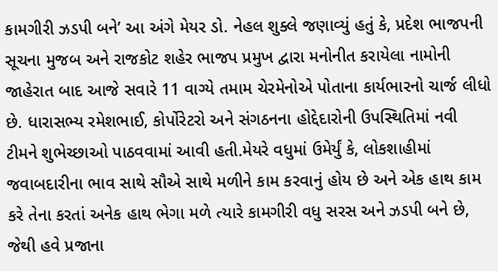કામગીરી ઝડપી બને’ આ અંગે મેયર ડો. નેહલ શુક્લે જણાવ્યું હતું કે, પ્રદેશ ભાજપની સૂચના મુજબ અને રાજકોટ શહેર ભાજપ પ્રમુખ દ્વારા મનોનીત કરાયેલા નામોની જાહેરાત બાદ આજે સવારે 11 વાગ્યે તમામ ચેરમેનોએ પોતાના કાર્યભારનો ચાર્જ લીધો છે. ધારાસભ્ય રમેશભાઈ, કોર્પોરેટરો અને સંગઠનના હોદ્દેદારોની ઉપસ્થિતિમાં નવી ટીમને શુભેચ્છાઓ પાઠવવામાં આવી હતી.મેયરે વધુમાં ઉમેર્યું કે, લોકશાહીમાં જવાબદારીના ભાવ સાથે સૌએ સાથે મળીને કામ કરવાનું હોય છે અને એક હાથ કામ કરે તેના કરતાં અનેક હાથ ભેગા મળે ત્યારે કામગીરી વધુ સરસ અને ઝડપી બને છે, જેથી હવે પ્રજાના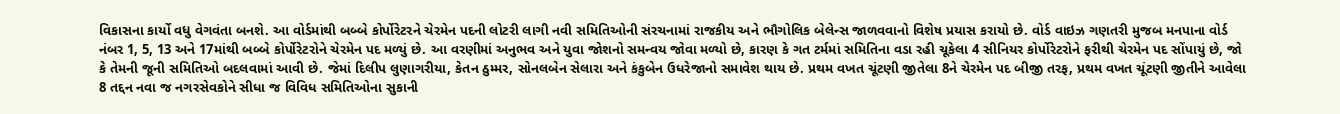વિકાસના કાર્યો વધુ વેગવંતા બનશે. આ વોર્ડમાંથી બબ્બે કોર્પોરેટરને ચેરમેન પદની લોટરી લાગી નવી સમિતિઓની સંરચનામાં રાજકીય અને ભૌગોલિક બેલેન્સ જાળવવાનો વિશેષ પ્રયાસ કરાયો છે. વોર્ડ વાઇઝ ગણતરી મુજબ મનપાના વોર્ડ નંબર 1, 5, 13 અને 17માંથી બબ્બે કોર્પોરેટરોને ચેરમેન પદ મળ્યું છે. આ વરણીમાં અનુભવ અને યુવા જોશનો સમન્વય જોવા મળ્યો છે, કારણ કે ગત ટર્મમાં સમિતિના વડા રહી ચૂકેલા 4 સીનિયર કોર્પોરેટરોને ફરીથી ચેરમેન પદ સોંપાયું છે, જો કે તેમની જૂની સમિતિઓ બદલવામાં આવી છે. જેમાં દિલીપ લુણાગરીયા, કેતન ઠુમ્મર, સોનલબેન સેલારા અને કંકુબેન ઉધરેજાનો સમાવેશ થાય છે. પ્રથમ વખત ચૂંટણી જીતેલા 8ને ચેરમેન પદ બીજી તરફ, પ્રથમ વખત ચૂંટણી જીતીને આવેલા 8 તદ્દન નવા જ નગરસેવકોને સીધા જ વિવિધ સમિતિઓના સુકાની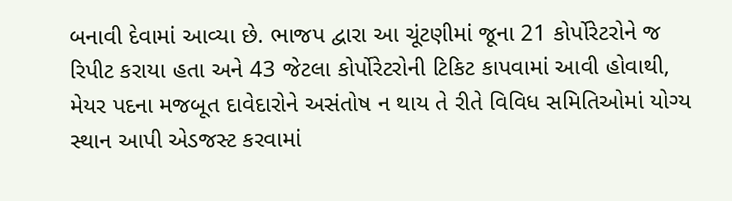બનાવી દેવામાં આવ્યા છે. ભાજપ દ્વારા આ ચૂંટણીમાં જૂના 21 કોર્પોરેટરોને જ રિપીટ કરાયા હતા અને 43 જેટલા કોર્પોરેટરોની ટિકિટ કાપવામાં આવી હોવાથી, મેયર પદના મજબૂત દાવેદારોને અસંતોષ ન થાય તે રીતે વિવિધ સમિતિઓમાં યોગ્ય સ્થાન આપી એડજસ્ટ કરવામાં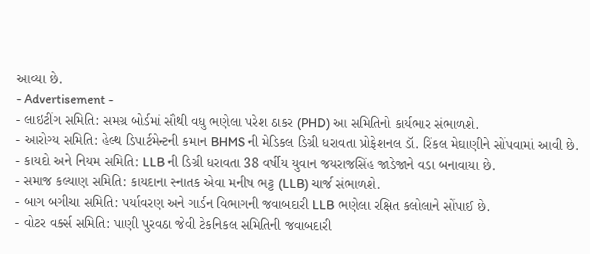આવ્યા છે.
- Advertisement -
- લાઇટીંગ સમિતિ: સમગ્ર બોર્ડમાં સૌથી વધુ ભણેલા પરેશ ઠાકર (PHD) આ સમિતિનો કાર્યભાર સંભાળશે.
- આરોગ્ય સમિતિ: હેલ્થ ડિપાર્ટમેન્ટની કમાન BHMS ની મેડિકલ ડિગ્રી ધરાવતા પ્રોફેશનલ ડૉ. રિંકલ મેઘાણીને સોંપવામાં આવી છે.
- કાયદો અને નિયમ સમિતિ: LLB ની ડિગ્રી ધરાવતા 38 વર્ષીય યુવાન જયરાજસિંહ જાડેજાને વડા બનાવાયા છે.
- સમાજ કલ્યાણ સમિતિ: કાયદાના સ્નાતક એવા મનીષ ભટ્ટ (LLB) ચાર્જ સંભાળશે.
- બાગ બગીચા સમિતિ: પર્યાવરણ અને ગાર્ડન વિભાગની જવાબદારી LLB ભણેલા રક્ષિત કલોલાને સોંપાઈ છે.
- વોટર વર્ક્સ સમિતિ: પાણી પુરવઠા જેવી ટેકનિકલ સમિતિની જવાબદારી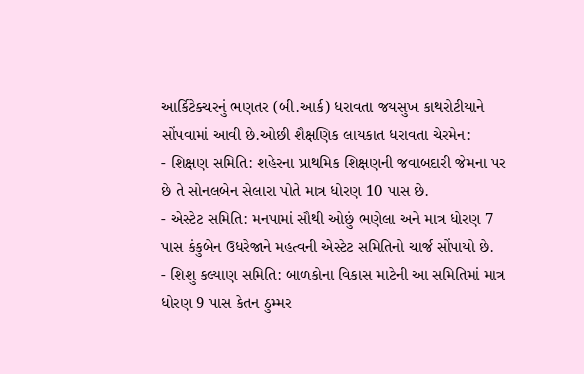આર્કિટેક્ચરનું ભણતર (બી.આર્ક) ધરાવતા જયસુખ કાથરોટીયાને સોંપવામાં આવી છે.ઓછી શૈક્ષણિક લાયકાત ધરાવતા ચેરમેન:
- શિક્ષણ સમિતિ: શહેરના પ્રાથમિક શિક્ષણની જવાબદારી જેમના પર છે તે સોનલબેન સેલારા પોતે માત્ર ધોરણ 10 પાસ છે.
- એસ્ટેટ સમિતિ: મનપામાં સૌથી ઓછું ભણેલા અને માત્ર ધોરણ 7 પાસ કંકુબેન ઉધરેજાને મહત્વની એસ્ટેટ સમિતિનો ચાર્જ સોંપાયો છે.
- શિશુ કલ્યાણ સમિતિ: બાળકોના વિકાસ માટેની આ સમિતિમાં માત્ર ધોરણ 9 પાસ કેતન ઠુમ્મર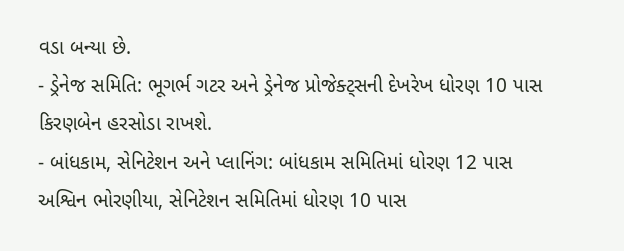વડા બન્યા છે.
- ડ્રેનેજ સમિતિ: ભૂગર્ભ ગટર અને ડ્રેનેજ પ્રોજેક્ટ્સની દેખરેખ ધોરણ 10 પાસ કિરણબેન હરસોડા રાખશે.
- બાંધકામ, સેનિટેશન અને પ્લાનિંગ: બાંધકામ સમિતિમાં ધોરણ 12 પાસ અશ્વિન ભોરણીયા, સેનિટેશન સમિતિમાં ધોરણ 10 પાસ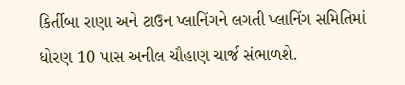કિર્તીબા રાણા અને ટાઉન પ્લાનિંગને લગતી પ્લાનિંગ સમિતિમાં ધોરણ 10 પાસ અનીલ ચૌહાણ ચાર્જ સંભાળશે.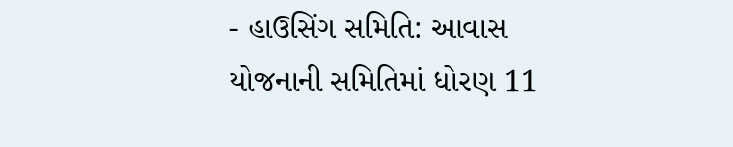- હાઉસિંગ સમિતિ: આવાસ યોજનાની સમિતિમાં ધોરણ 11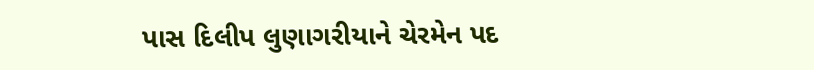પાસ દિલીપ લુણાગરીયાને ચેરમેન પદ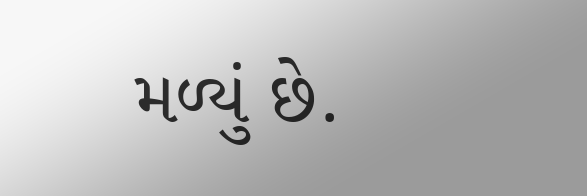મળ્યું છે.